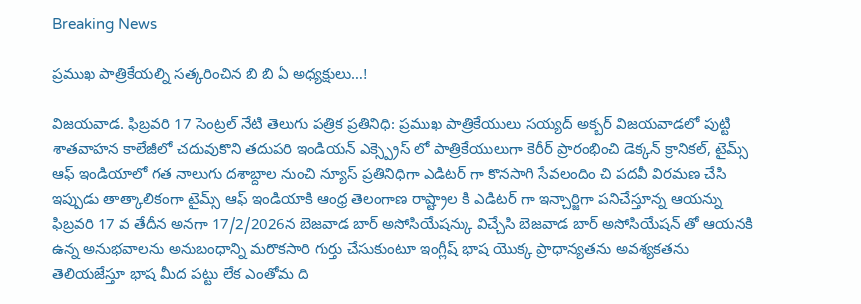Breaking News

ప్రముఖ పాత్రికేయల్ని సత్కరించిన బి బి ఏ అధ్యక్షులు…!

విజయవాడ. ఫిబ్రవరి 17 సెంట్రల్ నేటి తెలుగు పత్రిక ప్రతినిధి: ప్రముఖ పాత్రికేయులు సయ్యద్ అక్బర్ విజయవాడలో పుట్టి శాతవాహన కాలేజీలో చదువుకొని తదుపరి ఇండియన్ ఎక్స్ప్రెస్ లో పాత్రికేయులుగా కెరీర్ ప్రారంభించి డెక్కన్ క్రానికల్, టైమ్స్ ఆఫ్ ఇండియాలో గత నాలుగు దశాబ్దాల నుంచి న్యూస్ ప్రతినిధిగా ఎడిటర్ గా కొనసాగి సేవలందిం చి పదవీ విరమణ చేసి ఇప్పుడు తాత్కాలికంగా టైమ్స్ ఆఫ్ ఇండియాకి ఆంధ్ర తెలంగాణ రాష్ట్రాల కి ఎడిటర్ గా ఇన్చార్జిగా పనిచేస్తూన్న ఆయన్ను ఫిబ్రవరి 17 వ తేదీన అనగా 17/2/2026న బెజవాడ బార్ అసోసియేషన్కు విచ్చేసి బెజవాడ బార్ అసోసియేషన్ తో ఆయనకి ఉన్న అనుభవాలను అనుబంధాన్ని మరొకసారి గుర్తు చేసుకుంటూ ఇంగ్లీష్ భాష యొక్క ప్రాధాన్యతను అవశ్యకతను తెలియజేస్తూ భాష మీద పట్టు లేక ఎంతోమ ది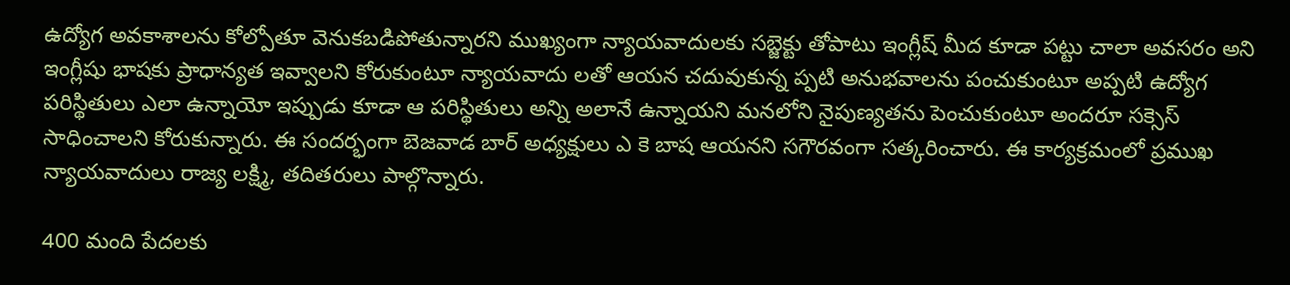ఉద్యోగ అవకాశాలను కోల్పోతూ వెనుకబడిపోతున్నారని ముఖ్యంగా న్యాయవాదులకు సబ్జెక్టు తోపాటు ఇంగ్లీష్ మీద కూడా పట్టు చాలా అవసరం అని ఇంగ్లీషు భాషకు ప్రాధాన్యత ఇవ్వాలని కోరుకుంటూ న్యాయవాదు లతో ఆయన చదువుకున్న ప్పటి అనుభవాలను పంచుకుంటూ అప్పటి ఉద్యోగ పరిస్థితులు ఎలా ఉన్నాయో ఇప్పుడు కూడా ఆ పరిస్థితులు అన్ని అలానే ఉన్నాయని మనలోని నైపుణ్యతను పెంచుకుంటూ అందరూ సక్సెస్ సాధించాలని కోరుకున్నారు. ఈ సందర్భంగా బెజవాడ బార్ అధ్యక్షులు ఎ కె బాష ఆయనని సగౌరవంగా సత్కరించారు. ఈ కార్యక్రమంలో ప్రముఖ న్యాయవాదులు రాజ్య లక్ష్మి, తదితరులు పాల్గొన్నారు.

400 మంది పేద‌ల‌కు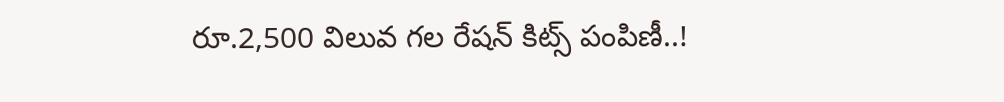రూ.2,500 విలువ గ‌ల రేష‌న్ కిట్స్ పంపిణీ..!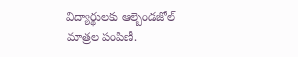విద్యార్థులకు ఆల్బెండజోల్ మాత్రల పంపిణీ.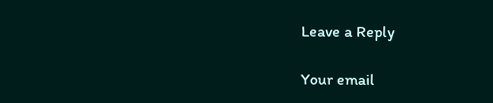Leave a Reply

Your email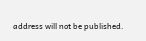address will not be published.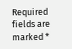Required fields are marked *